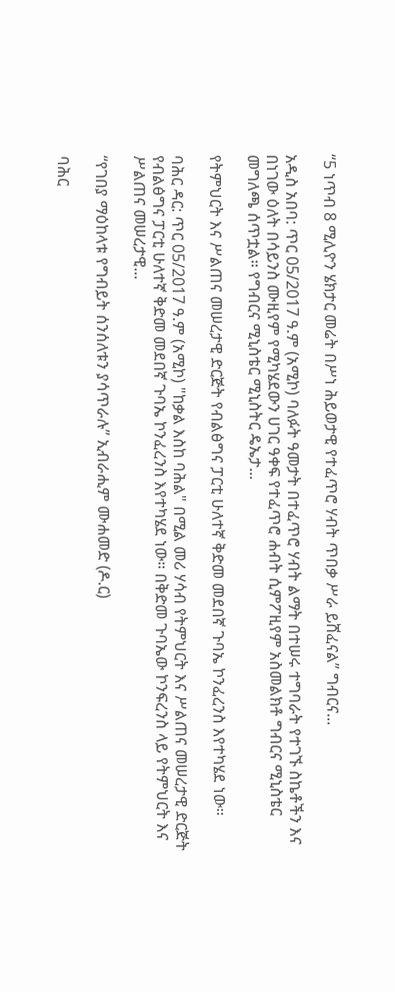“5 ነጥብ 8 ሚሊዮን ሄክታር መሬት በሥነ ሕይወታዊ የተፈጥሮ ሃብት ጥበቃ ሥራ ይሸፈናል” ግብርና...

አዲስ አበባ: ጥር 05/2017 ዓ.ም (አሚኮ) ባለፉት ዓመታት በተፈጥሮ ሃብት ልማት በተሠሩ ተግባራት የተገኙ ስኬቶችን እና በነገው ዕለት በሳይንስ ሙዚየም የሚካሄደውን ሀገር ዓቀፍ የተፈጥሮ ሐብት ሲምፖዚየም አስመልክቶ ግብርና ሚኒስቴር መግለጫ ሰጥቷል። የግብርና ሚኒስቴር ሚኒስትር ዴኤታ...

የትምህርት እና ሥልጠና መሠረታዊ ድርጅት የብልፅግና ፓርቲ ሁለተኛ ቅድመ መደበኛ ጉባኤ ኮንፈረንስ እየተካሄደ ነው።

ባሕር ዳር: ጥር 05/2017 ዓ.ም (አሚኮ) "ከቃል እስከ ባሕል" በሚል መሪ ሃሳብ የትምህርት እና ሥልጠና መሠረታዊ ድርጅት የብልፅግና ፓርቲ ሁለተኛ ቅድመ መደበኛ ጉባኤ ኮንፈረንስ እየተካሄደ ነው። በቅድመ ጉባኤው ኮንፍረንስ ላይ የትምህርት እና ሥልጠና መሠረታዊ...

“የገበያ ማዕከላቱ የግብይት ሰንሰለቱን ያሳጥራሉ” ኢብራሒም ሙሐመድ (ዶ.ር)

ባሕር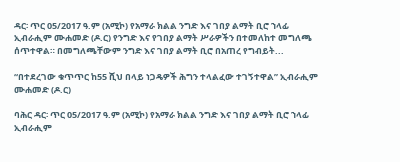ዳር፡ ጥር 05/2017 ዓ.ም (አሚኮ) የአማራ ክልል ንግድ እና ገበያ ልማት ቢሮ ኀላፊ ኢብራሒም ሙሐመድ (ዶ.ር) የንግድ እና የገበያ ልማት ሥራዎችን በተመለከተ መግለጫ ሰጥተዋል። በመግለጫቸውም ንግድ እና ገበያ ልማት ቢሮ በአጠረ የግብይት...

“በተደረገው ቁጥጥር ከ55 ሺህ በላይ ነጋዴዎች ሕግን ተላልፈው ተገኝተዋል” ኢብራሒም ሙሐመድ (ዶ.ር)

ባሕር ዳር፡ ጥር 05/2017 ዓ.ም (አሚኮ) የአማራ ክልል ንግድ እና ገበያ ልማት ቢሮ ኀላፊ ኢብራሒም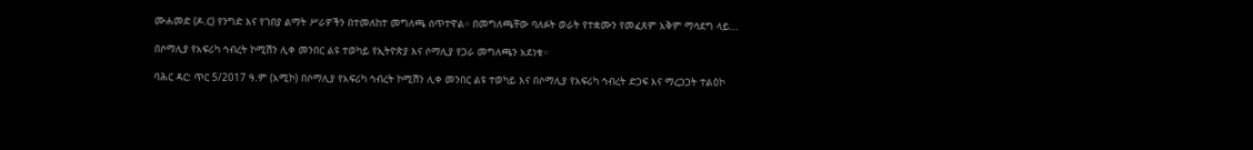ሙሐመድ (ዶ.ር) የንግድ እና የገበያ ልማት ሥራዎችን በተመለከተ መግለጫ ሰጥተዋል። በመግለጫቸው ባለፉት ወራት የተቋሙን የመፈጸም አቅም ማሳደግ ላይ...

በሶማሊያ የአፍሪካ ኅብረት ኮሚሽን ሊቀ መንበር ልዩ ተወካይ የኢትዮጵያ እና ሶማሊያ የጋራ መግለጫን አደነቁ።

ባሕር ዳር: ጥር 5/2017 ዓ.ም (አሚኮ) በሶማሊያ የአፍሪካ ኅብረት ኮሚሽን ሊቀ መንበር ልዩ ተወካይ እና በሶማሊያ የአፍሪካ ኅብረት ድጋፍ እና ማረጋጋት ተልዕኮ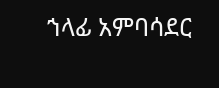ኀላፊ አምባሳደር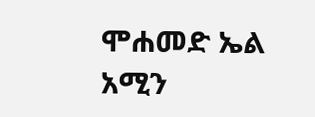ሞሐመድ ኤል አሚን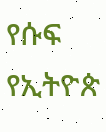የሱፍ የኢትዮጵ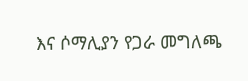እና ሶማሊያን የጋራ መግለጫ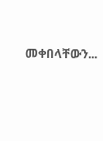መቀበላቸውን...